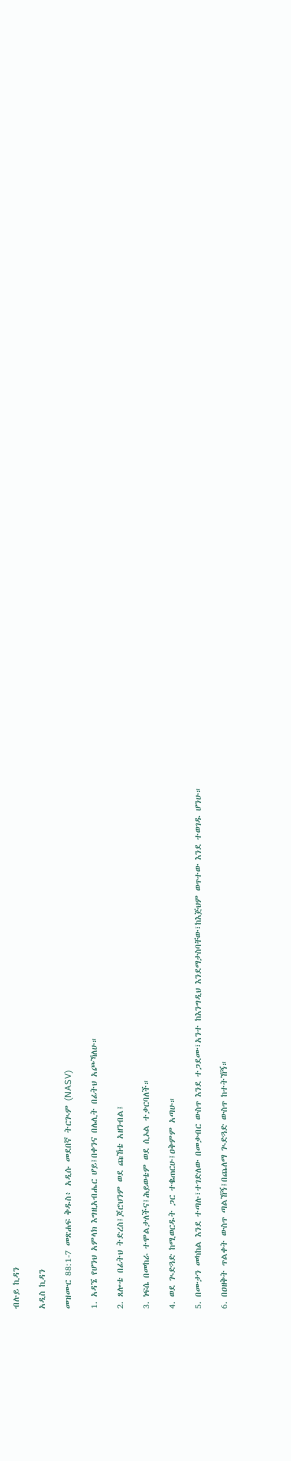ብሉይ ኪዳን

አዲስ ኪዳን

መዝሙር 88:1-7 መጽሐፍ ቅዱስ፥ አዲሱ መደበኛ ትርጒም (NASV)

1. አዳኜ የሆንህ አምላክ እግዚአብሔር ሆይ፤በቀንና በሌሊት በፊትህ አጮኻለሁ።

2. ጸሎቴ በፊትህ ትድረስ፤ጆሮህንም ወደ ጩኸቴ አዘንብል፤

3. ነፍሴ በመከራ ተሞልታለችና፤ሕይወቴም ወደ ሲኦል ተቃርባለች።

4. ወደ ጒድጓድ ከሚወርዱት ጋር ተቈጠርሁ፤ዐቅምም አጣሁ።

5. በሙታን መካከል እንደ ተጣሉ፣ተገድለው በመቃብር ውስጥ እንደ ተጋደሙ፣አንተ ከእንግዲህ እንደማታስባቸው፣ከእጅህም ወጥተው እንደ ተወገዱ ሆንሁ።

6. በዐዘቅት ጥልቀት ውስጥ ጣልኸኝ፤በጨለማ ጒድጓድ ውስጥ ከተትኸኝ።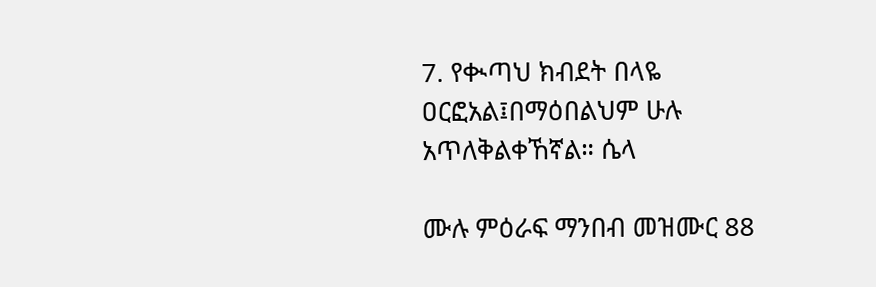7. የቊጣህ ክብደት በላዬ ዐርፎአል፤በማዕበልህም ሁሉ አጥለቅልቀኸኛል። ሴላ

ሙሉ ምዕራፍ ማንበብ መዝሙር 88